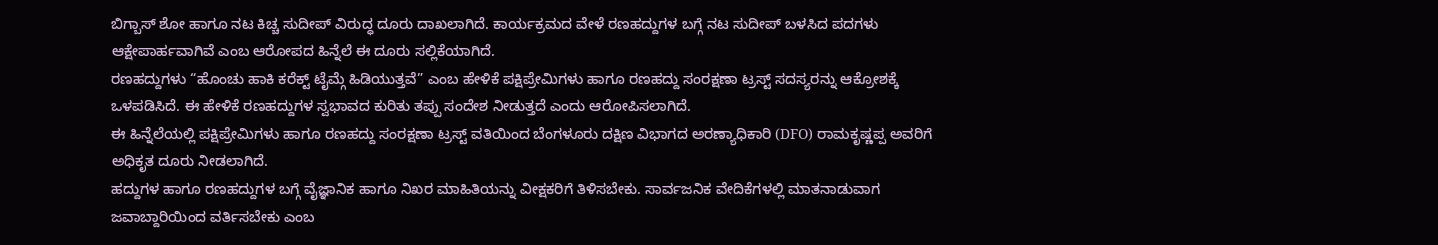ಬಿಗ್ಬಾಸ್ ಶೋ ಹಾಗೂ ನಟ ಕಿಚ್ಚ ಸುದೀಪ್ ವಿರುದ್ಧ ದೂರು ದಾಖಲಾಗಿದೆ. ಕಾರ್ಯಕ್ರಮದ ವೇಳೆ ರಣಹದ್ದುಗಳ ಬಗ್ಗೆ ನಟ ಸುದೀಪ್ ಬಳಸಿದ ಪದಗಳು ಆಕ್ಷೇಪಾರ್ಹವಾಗಿವೆ ಎಂಬ ಆರೋಪದ ಹಿನ್ನೆಲೆ ಈ ದೂರು ಸಲ್ಲಿಕೆಯಾಗಿದೆ.
ರಣಹದ್ದುಗಳು “ಹೊಂಚು ಹಾಕಿ ಕರೆಕ್ಟ್ ಟೈಮ್ಗೆ ಹಿಡಿಯುತ್ತವೆ” ಎಂಬ ಹೇಳಿಕೆ ಪಕ್ಷಿಪ್ರೇಮಿಗಳು ಹಾಗೂ ರಣಹದ್ದು ಸಂರಕ್ಷಣಾ ಟ್ರಸ್ಟ್ ಸದಸ್ಯರನ್ನು ಆಕ್ರೋಶಕ್ಕೆ ಒಳಪಡಿಸಿದೆ. ಈ ಹೇಳಿಕೆ ರಣಹದ್ದುಗಳ ಸ್ವಭಾವದ ಕುರಿತು ತಪ್ಪು ಸಂದೇಶ ನೀಡುತ್ತದೆ ಎಂದು ಆರೋಪಿಸಲಾಗಿದೆ.
ಈ ಹಿನ್ನೆಲೆಯಲ್ಲಿ ಪಕ್ಷಿಪ್ರೇಮಿಗಳು ಹಾಗೂ ರಣಹದ್ದು ಸಂರಕ್ಷಣಾ ಟ್ರಸ್ಟ್ ವತಿಯಿಂದ ಬೆಂಗಳೂರು ದಕ್ಷಿಣ ವಿಭಾಗದ ಅರಣ್ಯಾಧಿಕಾರಿ (DFO) ರಾಮಕೃಷ್ಣಪ್ಪ ಅವರಿಗೆ ಅಧಿಕೃತ ದೂರು ನೀಡಲಾಗಿದೆ.
ಹದ್ದುಗಳ ಹಾಗೂ ರಣಹದ್ದುಗಳ ಬಗ್ಗೆ ವೈಜ್ಞಾನಿಕ ಹಾಗೂ ನಿಖರ ಮಾಹಿತಿಯನ್ನು ವೀಕ್ಷಕರಿಗೆ ತಿಳಿಸಬೇಕು. ಸಾರ್ವಜನಿಕ ವೇದಿಕೆಗಳಲ್ಲಿ ಮಾತನಾಡುವಾಗ ಜವಾಬ್ದಾರಿಯಿಂದ ವರ್ತಿಸಬೇಕು ಎಂಬ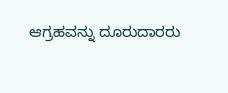ಆಗ್ರಹವನ್ನು ದೂರುದಾರರು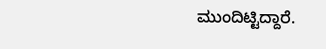ಮುಂದಿಟ್ಟಿದ್ದಾರೆ.